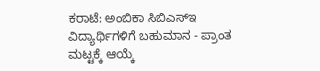ಕರಾಟೆ: ಅಂಬಿಕಾ ಸಿಬಿಎಸ್ಇ ವಿದ್ಯಾರ್ಥಿಗಳಿಗೆ ಬಹುಮಾನ - ಪ್ರಾಂತ ಮಟ್ಟಕ್ಕೆ ಆಯ್ಕೆ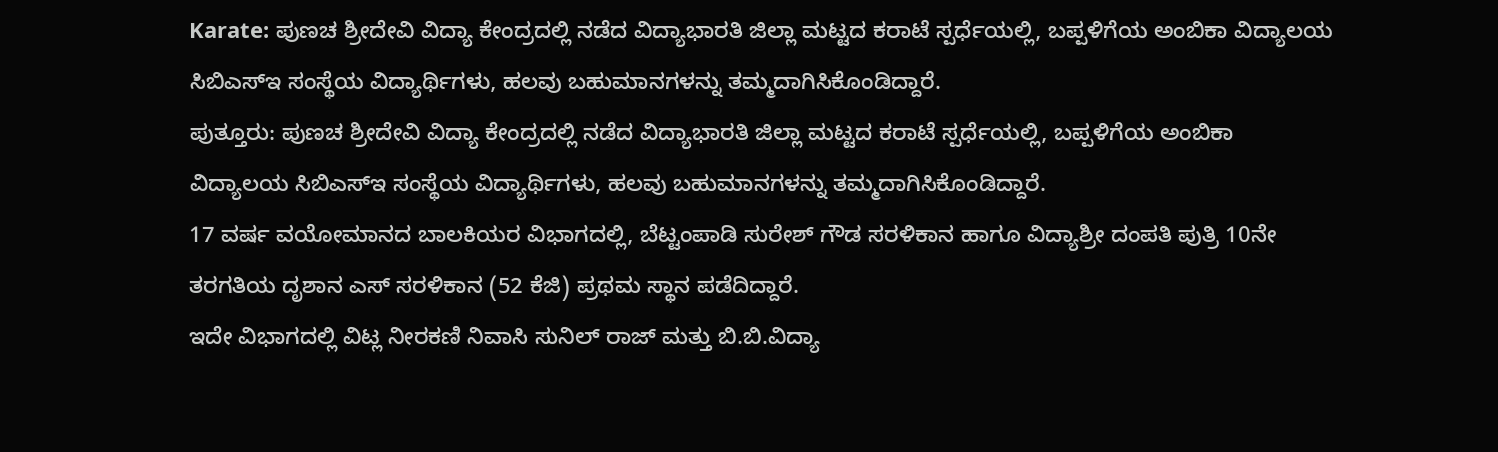Karate: ಪುಣಚ ಶ್ರೀದೇವಿ ವಿದ್ಯಾ ಕೇಂದ್ರದಲ್ಲಿ ನಡೆದ ವಿದ್ಯಾಭಾರತಿ ಜಿಲ್ಲಾ ಮಟ್ಟದ ಕರಾಟೆ ಸ್ಪರ್ಧೆಯಲ್ಲಿ, ಬಪ್ಪಳಿಗೆಯ ಅಂಬಿಕಾ ವಿದ್ಯಾಲಯ ಸಿಬಿಎಸ್ಇ ಸಂಸ್ಥೆಯ ವಿದ್ಯಾರ್ಥಿಗಳು, ಹಲವು ಬಹುಮಾನಗಳನ್ನು ತಮ್ಮದಾಗಿಸಿಕೊಂಡಿದ್ದಾರೆ.
ಪುತ್ತೂರು: ಪುಣಚ ಶ್ರೀದೇವಿ ವಿದ್ಯಾ ಕೇಂದ್ರದಲ್ಲಿ ನಡೆದ ವಿದ್ಯಾಭಾರತಿ ಜಿಲ್ಲಾ ಮಟ್ಟದ ಕರಾಟೆ ಸ್ಪರ್ಧೆಯಲ್ಲಿ, ಬಪ್ಪಳಿಗೆಯ ಅಂಬಿಕಾ ವಿದ್ಯಾಲಯ ಸಿಬಿಎಸ್ಇ ಸಂಸ್ಥೆಯ ವಿದ್ಯಾರ್ಥಿಗಳು, ಹಲವು ಬಹುಮಾನಗಳನ್ನು ತಮ್ಮದಾಗಿಸಿಕೊಂಡಿದ್ದಾರೆ.
17 ವರ್ಷ ವಯೋಮಾನದ ಬಾಲಕಿಯರ ವಿಭಾಗದಲ್ಲಿ, ಬೆಟ್ಟಂಪಾಡಿ ಸುರೇಶ್ ಗೌಡ ಸರಳಿಕಾನ ಹಾಗೂ ವಿದ್ಯಾಶ್ರೀ ದಂಪತಿ ಪುತ್ರಿ 10ನೇ ತರಗತಿಯ ದೃಶಾನ ಎಸ್ ಸರಳಿಕಾನ (52 ಕೆಜಿ) ಪ್ರಥಮ ಸ್ಥಾನ ಪಡೆದಿದ್ದಾರೆ.
ಇದೇ ವಿಭಾಗದಲ್ಲಿ ವಿಟ್ಲ ನೀರಕಣಿ ನಿವಾಸಿ ಸುನಿಲ್ ರಾಜ್ ಮತ್ತು ಬಿ.ಬಿ.ವಿದ್ಯಾ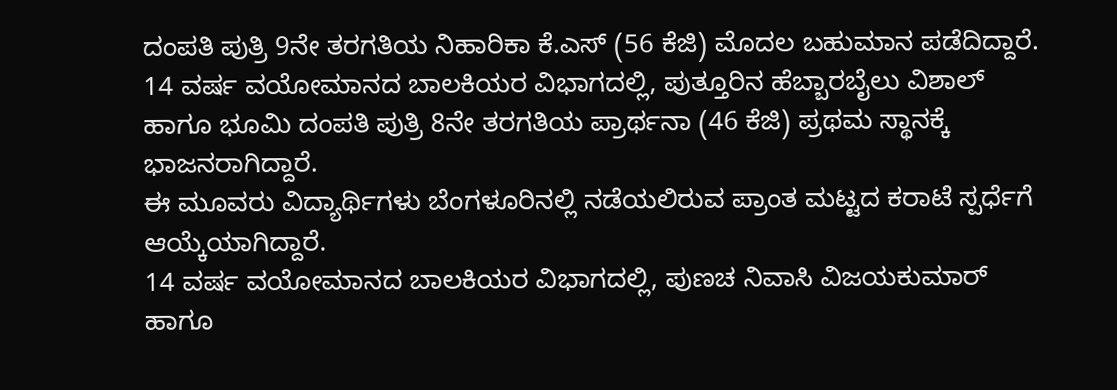ದಂಪತಿ ಪುತ್ರಿ 9ನೇ ತರಗತಿಯ ನಿಹಾರಿಕಾ ಕೆ.ಎಸ್ (56 ಕೆಜಿ) ಮೊದಲ ಬಹುಮಾನ ಪಡೆದಿದ್ದಾರೆ.
14 ವರ್ಷ ವಯೋಮಾನದ ಬಾಲಕಿಯರ ವಿಭಾಗದಲ್ಲಿ, ಪುತ್ತೂರಿನ ಹೆಬ್ಬಾರಬೈಲು ವಿಶಾಲ್ ಹಾಗೂ ಭೂಮಿ ದಂಪತಿ ಪುತ್ರಿ 8ನೇ ತರಗತಿಯ ಪ್ರಾರ್ಥನಾ (46 ಕೆಜಿ) ಪ್ರಥಮ ಸ್ಥಾನಕ್ಕೆ ಭಾಜನರಾಗಿದ್ದಾರೆ.
ಈ ಮೂವರು ವಿದ್ಯಾರ್ಥಿಗಳು ಬೆಂಗಳೂರಿನಲ್ಲಿ ನಡೆಯಲಿರುವ ಪ್ರಾಂತ ಮಟ್ಟದ ಕರಾಟೆ ಸ್ಪರ್ಧೆಗೆ ಆಯ್ಕೆಯಾಗಿದ್ದಾರೆ.
14 ವರ್ಷ ವಯೋಮಾನದ ಬಾಲಕಿಯರ ವಿಭಾಗದಲ್ಲಿ, ಪುಣಚ ನಿವಾಸಿ ವಿಜಯಕುಮಾರ್ ಹಾಗೂ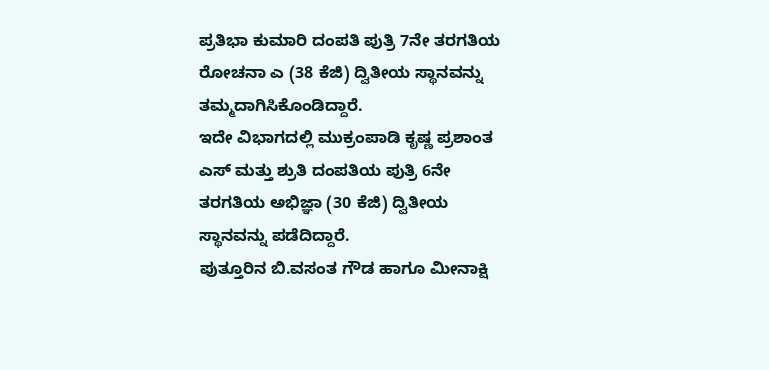ಪ್ರತಿಭಾ ಕುಮಾರಿ ದಂಪತಿ ಪುತ್ರಿ 7ನೇ ತರಗತಿಯ ರೋಚನಾ ಎ (38 ಕೆಜಿ) ದ್ವಿತೀಯ ಸ್ಥಾನವನ್ನು ತಮ್ಮದಾಗಿಸಿಕೊಂಡಿದ್ದಾರೆ.
ಇದೇ ವಿಭಾಗದಲ್ಲಿ ಮುಕ್ರಂಪಾಡಿ ಕೃಷ್ಣ ಪ್ರಶಾಂತ ಎಸ್ ಮತ್ತು ಶ್ರುತಿ ದಂಪತಿಯ ಪುತ್ರಿ 6ನೇ ತರಗತಿಯ ಅಭಿಜ್ಞಾ (30 ಕೆಜಿ) ದ್ವಿತೀಯ ಸ್ಥಾನವನ್ನು ಪಡೆದಿದ್ದಾರೆ.
ಪುತ್ತೂರಿನ ಬಿ.ವಸಂತ ಗೌಡ ಹಾಗೂ ಮೀನಾಕ್ಷಿ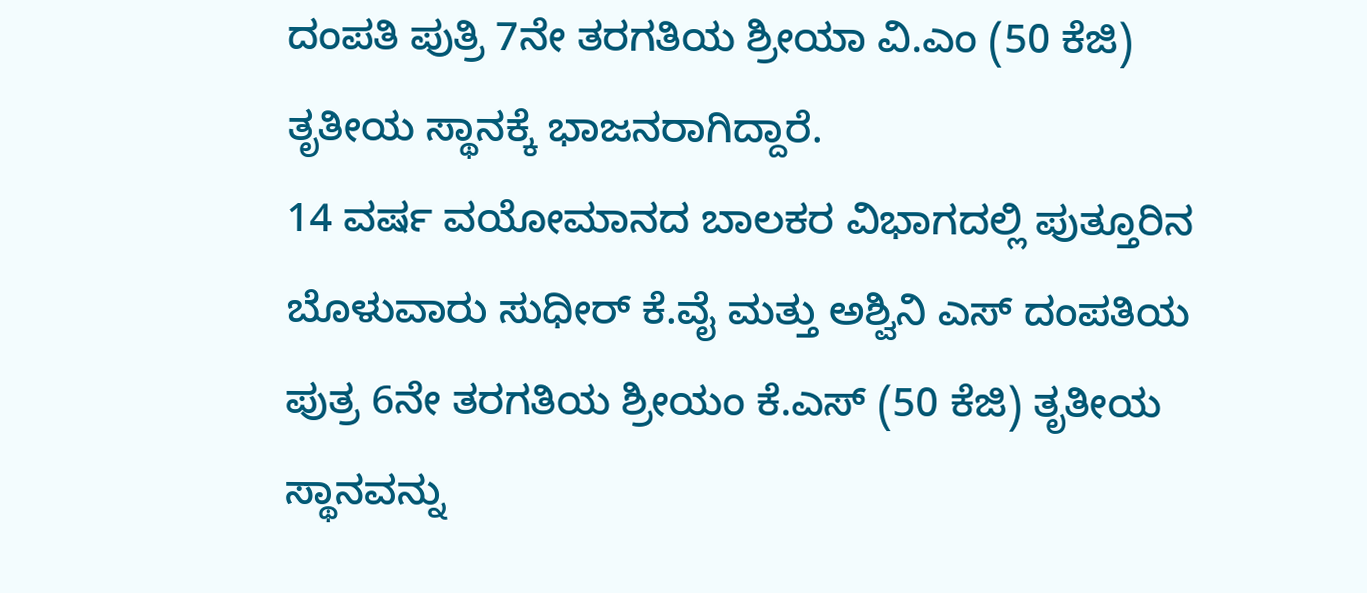ದಂಪತಿ ಪುತ್ರಿ 7ನೇ ತರಗತಿಯ ಶ್ರೀಯಾ ವಿ.ಎಂ (50 ಕೆಜಿ) ತೃತೀಯ ಸ್ಥಾನಕ್ಕೆ ಭಾಜನರಾಗಿದ್ದಾರೆ.
14 ವರ್ಷ ವಯೋಮಾನದ ಬಾಲಕರ ವಿಭಾಗದಲ್ಲಿ ಪುತ್ತೂರಿನ ಬೊಳುವಾರು ಸುಧೀರ್ ಕೆ.ವೈ ಮತ್ತು ಅಶ್ವಿನಿ ಎಸ್ ದಂಪತಿಯ ಪುತ್ರ 6ನೇ ತರಗತಿಯ ಶ್ರೀಯಂ ಕೆ.ಎಸ್ (50 ಕೆಜಿ) ತೃತೀಯ ಸ್ಥಾನವನ್ನು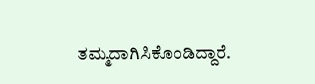ತಮ್ಮದಾಗಿಸಿಕೊಂಡಿದ್ದಾರೆ.